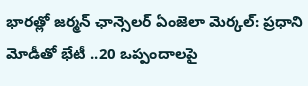భారత్లో జర్మన్ ఛాన్సెలర్ ఏంజెలా మెర్కల్: ప్రధాని మోడీతో భేటీ ..20 ఒప్పందాలపై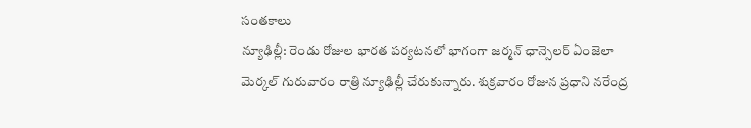సంతకాలు
న్యూఢిల్లీ: రెండు రోజుల భారత పర్యటనలో భాగంగా జర్మన్ ఛాన్సెలర్ ఏంజెలా మెర్కల్ గురువారం రాత్రి న్యూఢిల్లీ చేరుకున్నారు. శుక్రవారం రోజున ప్రధాని నరేంద్ర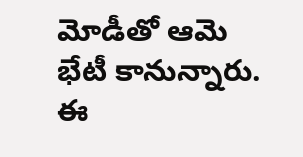మోడీతో ఆమె భేటీ కానున్నారు. ఈ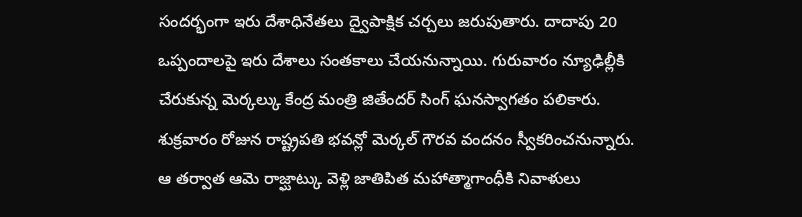సందర్భంగా ఇరు దేశాధినేతలు ద్వైపాక్షిక చర్చలు జరుపుతారు. దాదాపు 20 ఒప్పందాలపై ఇరు దేశాలు సంతకాలు చేయనున్నాయి. గురువారం న్యూఢిల్లీకి చేరుకున్న మెర్కల్కు కేంద్ర మంత్రి జితేందర్ సింగ్ ఘనస్వాగతం పలికారు. శుక్రవారం రోజున రాష్ట్రపతి భవన్లో మెర్కల్ గౌరవ వందనం స్వీకరించనున్నారు. ఆ తర్వాత ఆమె రాజ్ఘాట్కు వెళ్లి జాతిపిత మహాత్మాగాంధీకి నివాళులు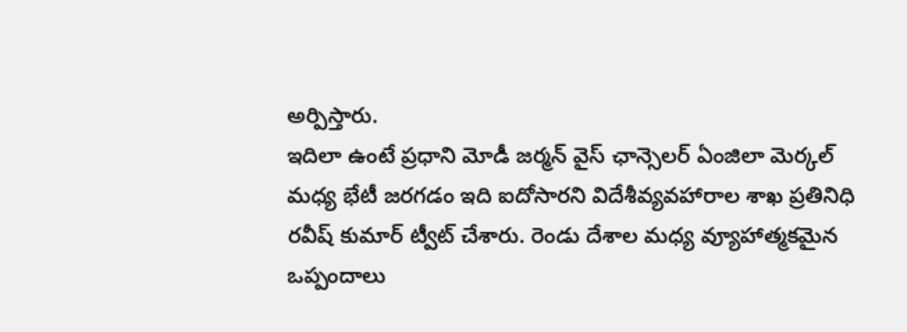అర్పిస్తారు.
ఇదిలా ఉంటే ప్రధాని మోడీ జర్మన్ వైస్ ఛాన్సెలర్ ఏంజిలా మెర్కల్ మధ్య భేటీ జరగడం ఇది ఐదోసారని విదేశీవ్యవహారాల శాఖ ప్రతినిధి రవీష్ కుమార్ ట్వీట్ చేశారు. రెండు దేశాల మధ్య వ్యూహాత్మకమైన ఒప్పందాలు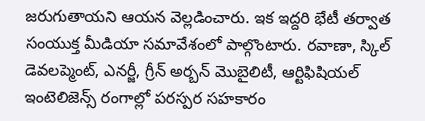జరుగుతాయని ఆయన వెల్లడించారు. ఇక ఇద్దరి భేటీ తర్వాత సంయుక్త మీడియా సమావేశంలో పాల్గొంటారు. రవాణా, స్కిల్ డెవలప్మెంట్, ఎనర్జీ, గ్రీన్ అర్బన్ మొబైలిటీ, ఆర్టిఫిషియల్ ఇంటెలిజెన్స్ రంగాల్లో పరస్పర సహకారం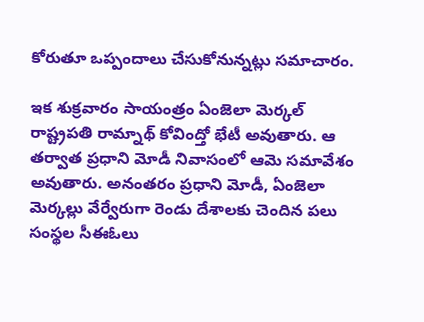కోరుతూ ఒప్పందాలు చేసుకోనున్నట్లు సమాచారం.

ఇక శుక్రవారం సాయంత్రం ఏంజెలా మెర్కల్ రాష్ట్రపతి రామ్నాథ్ కోవింద్తో భేటీ అవుతారు. ఆ తర్వాత ప్రధాని మోడీ నివాసంలో ఆమె సమావేశం అవుతారు. అనంతరం ప్రధాని మోడీ, ఏంజెలా మెర్కల్లు వేర్వేరుగా రెండు దేశాలకు చెందిన పలు సంస్థల సీఈఓలు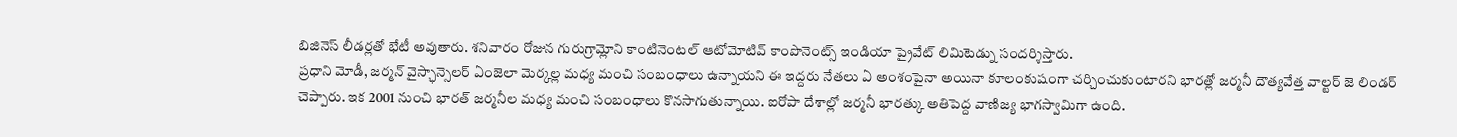బిజినెస్ లీడర్లతో భేటీ అవుతారు. శనివారం రోజున గురుగ్రామ్లోని కాంటినెంటల్ ఆటోమోటివ్ కాంపొనెంట్స్ ఇండియా ప్రైవేట్ లిమిటెడ్ను సందర్శిస్తారు.
ప్రధాని మోడీ, జర్మన్ వైస్ఛాన్సెలర్ ఏంజెలా మెర్కల్ల మధ్య మంచి సంబంధాలు ఉన్నాయని ఈ ఇద్దరు నేతలు ఏ అంశంపైనా అయినా కూలంకుషంగా చర్చించుకుంటారని భారత్లో జర్మనీ దౌత్యవేత్త వాల్టర్ జె లిండర్ చెప్పారు. ఇక 2001 నుంచి భారత్ జర్మనీల మధ్య మంచి సంబంధాలు కొనసాగుతున్నాయి. ఐరోపా దేశాల్లో జర్మనీ భారత్కు అతిపెద్ద వాణిజ్య భాగస్వామిగా ఉంది.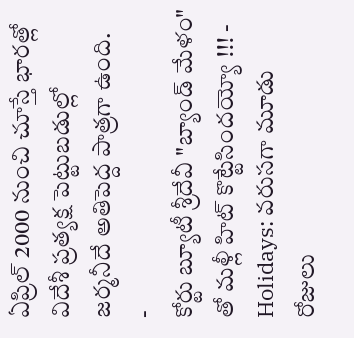ఏప్రిల్ 2000 నుంచి చూస్తే భారత్లో విదేశీ ప్రత్యక్ష పెట్టుబడుల్లో జర్మనీదే అతిపెద్ద పాత్రగా ఉంది.
-
కోర్టు బ్యూటీ శ్రీదేవీ "బ్యాండ్ మేళం" తో మళ్లీ హిట్ కొట్టేసిందయ్యో !!! -
Holidays: వరుసగా మూడు రోజులు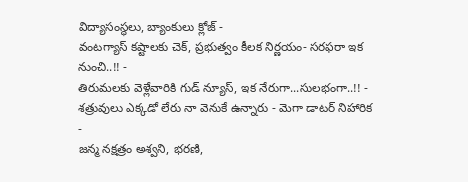విద్యాసంస్థలు, బ్యాంకులు క్లోజ్ -
వంటగ్యాస్ కష్టాలకు చెక్, ప్రభుత్వం కీలక నిర్ణయం- సరఫరా ఇక నుంచి..!! -
తిరుమలకు వెళ్లేవారికి గుడ్ న్యూస్, ఇక నేరుగా...సులభంగా..!! -
శత్రువులు ఎక్కడో లేరు నా వెనుకే ఉన్నారు - మెగా డాటర్ నిహారిక -
జన్మ నక్షత్రం అశ్వని, భరణి,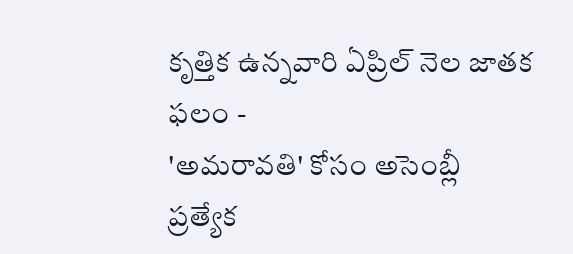కృత్తిక ఉన్నవారి ఏప్రిల్ నెల జాతక ఫలం -
'అమరావతి' కోసం అసెంబ్లీ ప్రత్యేక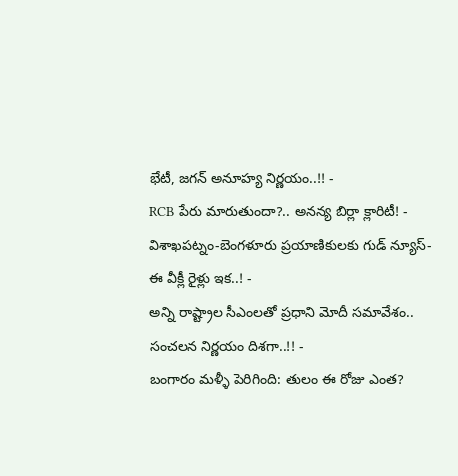భేటీ, జగన్ అనూహ్య నిర్ణయం..!! -
RCB పేరు మారుతుందా?.. అనన్య బిర్లా క్లారిటీ! -
విశాఖపట్నం-బెంగళూరు ప్రయాణికులకు గుడ్ న్యూస్- ఈ వీక్లీ రైళ్లు ఇక..! -
అన్ని రాష్ట్రాల సీఎంలతో ప్రధాని మోదీ సమావేశం.. సంచలన నిర్ణయం దిశగా..!! -
బంగారం మళ్ళీ పెరిగింది: తులం ఈ రోజు ఎంత?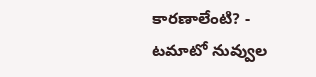కారణాలేంటి? -
టమాటో నువ్వుల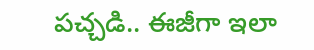పచ్చడి.. ఈజీగా ఇలా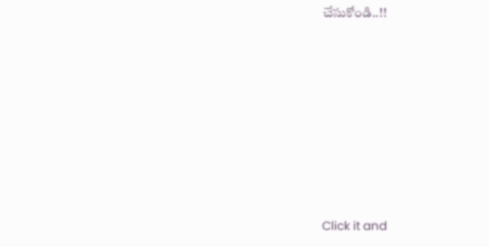చేసుకోండి..!!












Click it and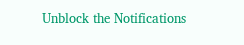Unblock the Notifications